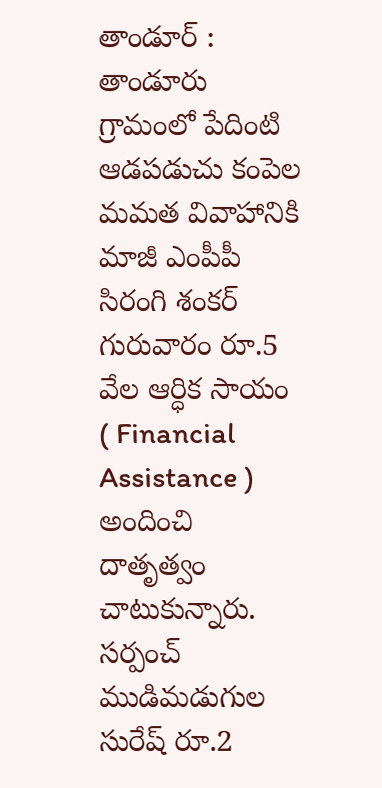తాండూర్ : తాండూరు గ్రామంలో పేదింటి ఆడపడుచు కంపెల మమత వివాహానికి మాజీ ఎంపీపీ సిరంగి శంకర్ గురువారం రూ.5 వేల ఆర్ధిక సాయం ( Financial Assistance ) అందించి దాతృత్వం చాటుకున్నారు. సర్పంచ్ ముడిమడుగుల సురేష్ రూ.2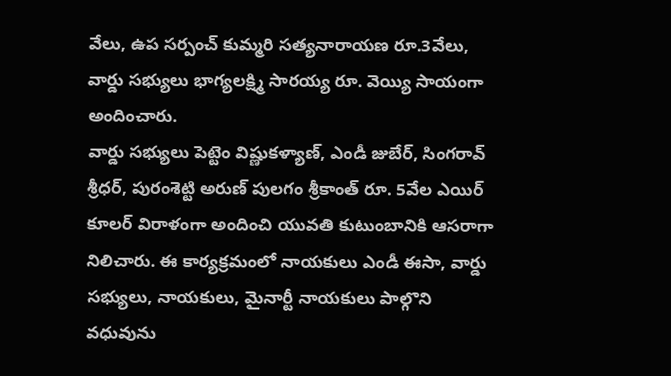వేలు, ఉప సర్పంచ్ కుమ్మరి సత్యనారాయణ రూ.3వేలు, వార్డు సభ్యులు భాగ్యలక్ష్మి సారయ్య రూ. వెయ్యి సాయంగా అందించారు.
వార్డు సభ్యులు పెట్టెం విష్ణుకళ్యాణ్, ఎండీ జుబేర్, సింగరావ్ శ్రీధర్, పురంశెట్టి అరుణ్ పులగం శ్రీకాంత్ రూ. 5వేల ఎయిర్ కూలర్ విరాళంగా అందించి యువతి కుటుంబానికి ఆసరాగా నిలిచారు. ఈ కార్యక్రమంలో నాయకులు ఎండీ ఈసా, వార్డు సభ్యులు, నాయకులు, మైనార్టీ నాయకులు పాల్గొని వధువును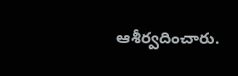ఆశీర్వదించారు.